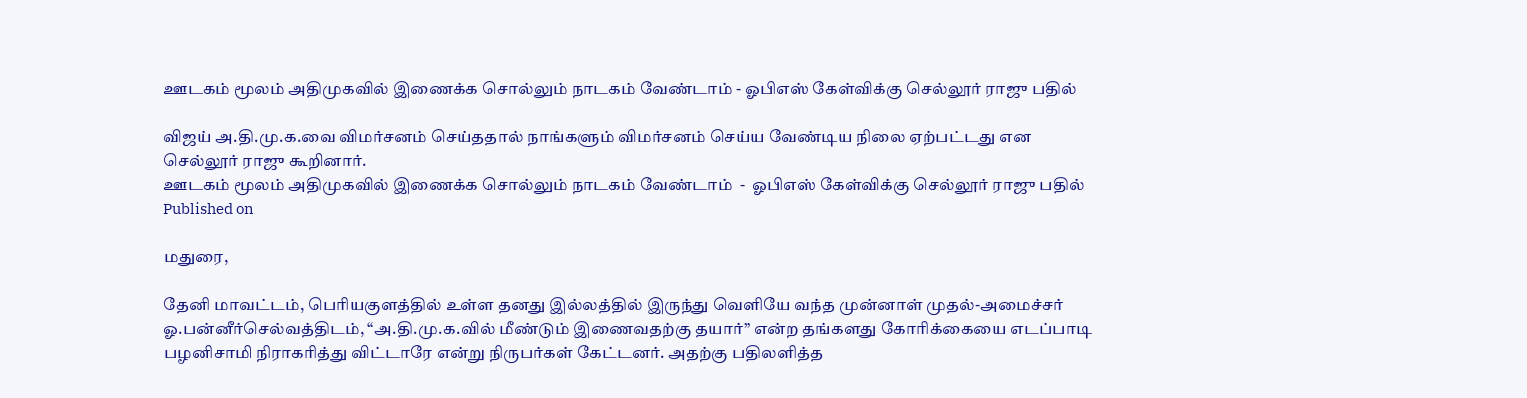ஊடகம் மூலம் அதிமுகவில் இணைக்க சொல்லும் நாடகம் வேண்டாம் - ஓபிஎஸ் கேள்விக்கு செல்லூர் ராஜு பதில்

விஜய் அ.தி.மு.க.வை விமர்சனம் செய்ததால் நாங்களும் விமர்சனம் செய்ய வேண்டிய நிலை ஏற்பட்டது என செல்லூர் ராஜு கூறினார்.
ஊடகம் மூலம் அதிமுகவில் இணைக்க சொல்லும் நாடகம் வேண்டாம்  -  ஓபிஎஸ் கேள்விக்கு செல்லூர் ராஜு பதில்
Published on

மதுரை,

தேனி மாவட்டம், பெரியகுளத்தில் உள்ள தனது இல்லத்தில் இருந்து வெளியே வந்த முன்னாள் முதல்-அமைச்சர் ஓ.பன்னீர்செல்வத்திடம், “அ.தி.மு.க.வில் மீண்டும் இணைவதற்கு தயார்” என்ற தங்களது கோரிக்கையை எடப்பாடி பழனிசாமி நிராகரித்து விட்டாரே என்று நிருபர்கள் கேட்டனர். அதற்கு பதிலளித்த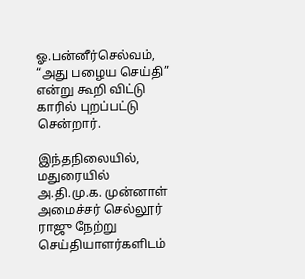ஓ.பன்னீர்செல்வம், “அது பழைய செய்தி” என்று கூறி விட்டு காரில் புறப்பட்டு சென்றார்.

இந்தநிலையில், மதுரையில் அ.தி.மு.க. முன்னாள் அமைச்சர் செல்லூர் ராஜு நேற்று செய்தியாளர்களிடம்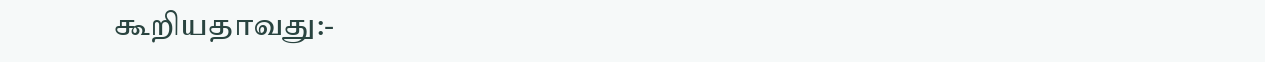கூறியதாவது:-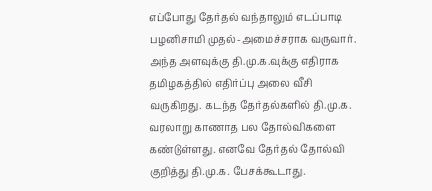எப்போது தேர்தல் வந்தாலும் எடப்பாடி பழனிசாமி முதல்-அமைச்சராக வருவார். அந்த அளவுக்கு தி.மு.க.வுக்கு எதிராக தமிழகத்தில் எதிர்ப்பு அலை வீசி வருகிறது. கடந்த தேர்தல்களில் தி.மு.க. வரலாறு காணாத பல தோல்விகளை கண்டுள்ளது. எனவே தேர்தல் தோல்வி குறித்து தி.மு.க. பேசக்கூடாது.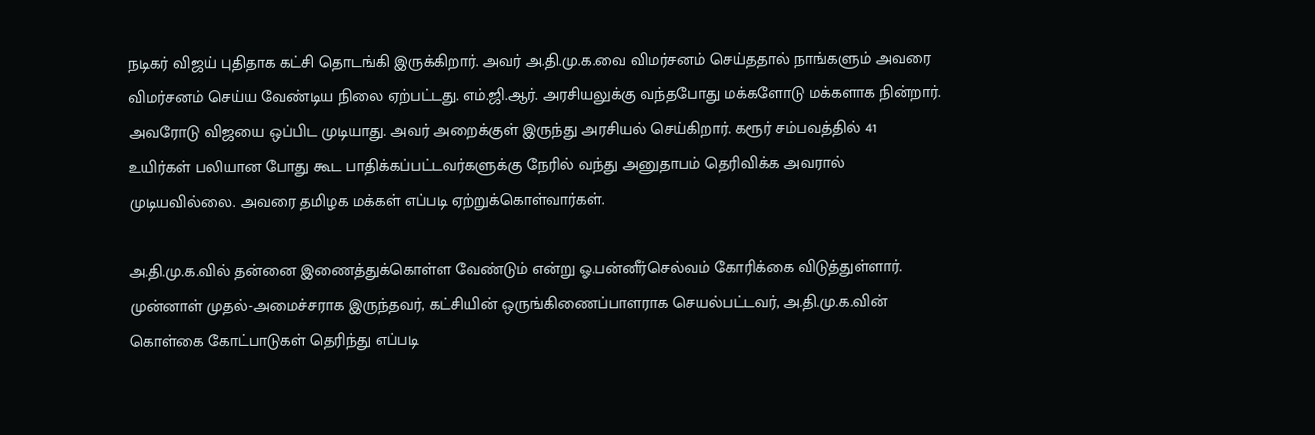நடிகர் விஜய் புதிதாக கட்சி தொடங்கி இருக்கிறார். அவர் அ.தி.மு.க.வை விமர்சனம் செய்ததால் நாங்களும் அவரை விமர்சனம் செய்ய வேண்டிய நிலை ஏற்பட்டது. எம்.ஜி.ஆர். அரசியலுக்கு வந்தபோது மக்களோடு மக்களாக நின்றார். அவரோடு விஜயை ஒப்பிட முடியாது. அவர் அறைக்குள் இருந்து அரசியல் செய்கிறார். கரூர் சம்பவத்தில் 41 உயிர்கள் பலியான போது கூட பாதிக்கப்பட்டவர்களுக்கு நேரில் வந்து அனுதாபம் தெரிவிக்க அவரால் முடியவில்லை. அவரை தமிழக மக்கள் எப்படி ஏற்றுக்கொள்வார்கள்.

அ.தி.மு.க.வில் தன்னை இணைத்துக்கொள்ள வேண்டும் என்று ஓ.பன்னீர்செல்வம் கோரிக்கை விடுத்துள்ளார். முன்னாள் முதல்-அமைச்சராக இருந்தவர், கட்சியின் ஒருங்கிணைப்பாளராக செயல்பட்டவர், அ.தி.மு.க.வின் கொள்கை கோட்பாடுகள் தெரிந்து எப்படி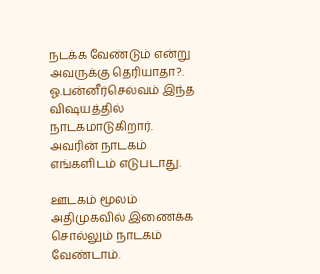நடக்க வேண்டும் என்று அவருக்கு தெரியாதா?. ஓ.பன்னீர்செல்வம் இந்த விஷயத்தில் நாடகமாடுகிறார். அவரின் நாடகம் எங்களிடம் எடுபடாது.

ஊடகம் மூலம் அதிமுகவில் இணைக்க சொல்லும் நாடகம் வேண்டாம்.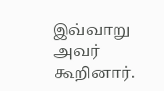இவ்வாறு அவர் கூறினார்.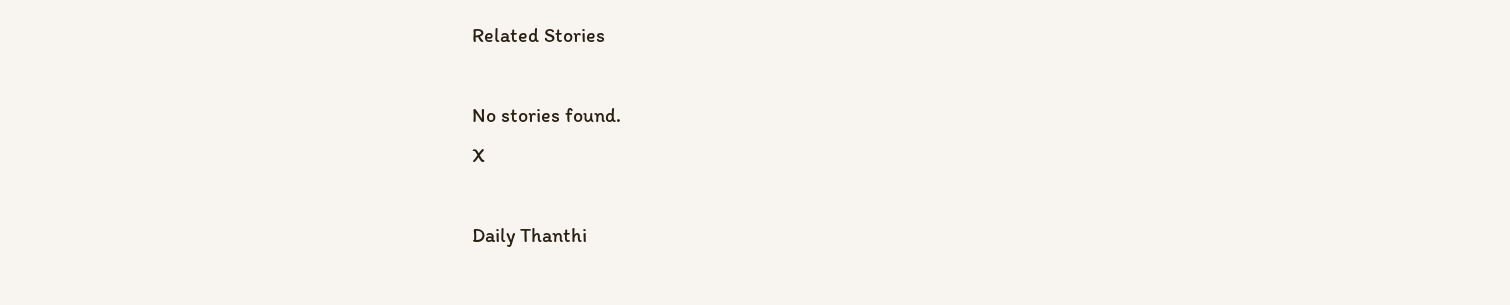Related Stories

No stories found.
X

Daily Thanthi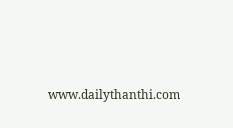www.dailythanthi.com